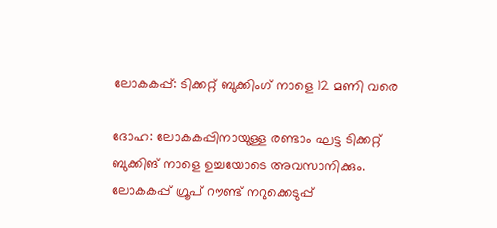ലോകകപ്പ്: ടിക്കറ്റ് ബുക്കിംഗ് നാളെ 12 മണി വരെ

ദോഹ: ലോകകപ്പിനായുള്ള രണ്ടാം ഘട്ട ടിക്കറ്റ് ബുക്കിങ് നാളെ ഉച്ചയോടെ അവസാനിക്കും. ലോകകപ്പ് ഗ്രൂപ് റൗണ്ട് നറുക്കെടുപ്പ്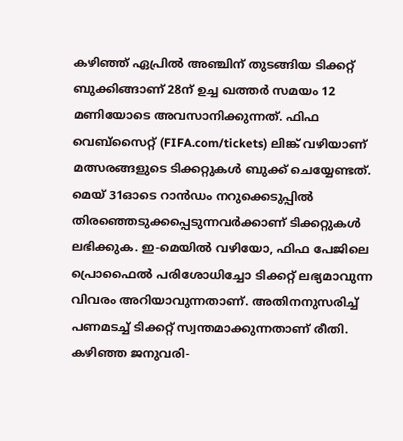കഴിഞ്ഞ് ഏപ്രില്‍ അഞ്ചിന് തുടങ്ങിയ ടിക്കറ്റ് ബുക്കിങ്ങാണ് 28ന് ഉച്ച ഖത്തര്‍ സമയം 12 മണിയോടെ അവസാനിക്കുന്നത്. ഫിഫ വെബ്‌സൈറ്റ് (FIFA.com/tickets) ലിങ്ക് വഴിയാണ് മത്സരങ്ങളുടെ ടിക്കറ്റുകള്‍ ബുക്ക് ചെയ്യേണ്ടത്. മെയ് 31ഓടെ റാന്‍ഡം നറുക്കെടുപ്പില്‍ തിരഞ്ഞെടുക്കപ്പെടുന്നവര്‍ക്കാണ് ടിക്കറ്റുകള്‍ ലഭിക്കുക. ഇ-മെയില്‍ വഴിയോ, ഫിഫ പേജിലെ പ്രൊഫൈല്‍ പരിശോധിച്ചോ ടിക്കറ്റ് ലഭ്യമാവുന്ന വിവരം അറിയാവുന്നതാണ്. അതിനനുസരിച്ച് പണമടച്ച് ടിക്കറ്റ് സ്വന്തമാക്കുന്നതാണ് രീതി. കഴിഞ്ഞ ജനുവരി-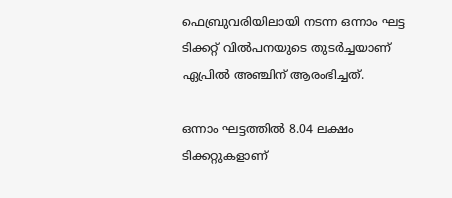ഫെബ്രുവരിയിലായി നടന്ന ഒന്നാം ഘട്ട ടിക്കറ്റ് വില്‍പനയുടെ തുടര്‍ച്ചയാണ് ഏപ്രില്‍ അഞ്ചിന് ആരംഭിച്ചത്.

ഒന്നാം ഘട്ടത്തില്‍ 8.04 ലക്ഷം ടിക്കറ്റുകളാണ്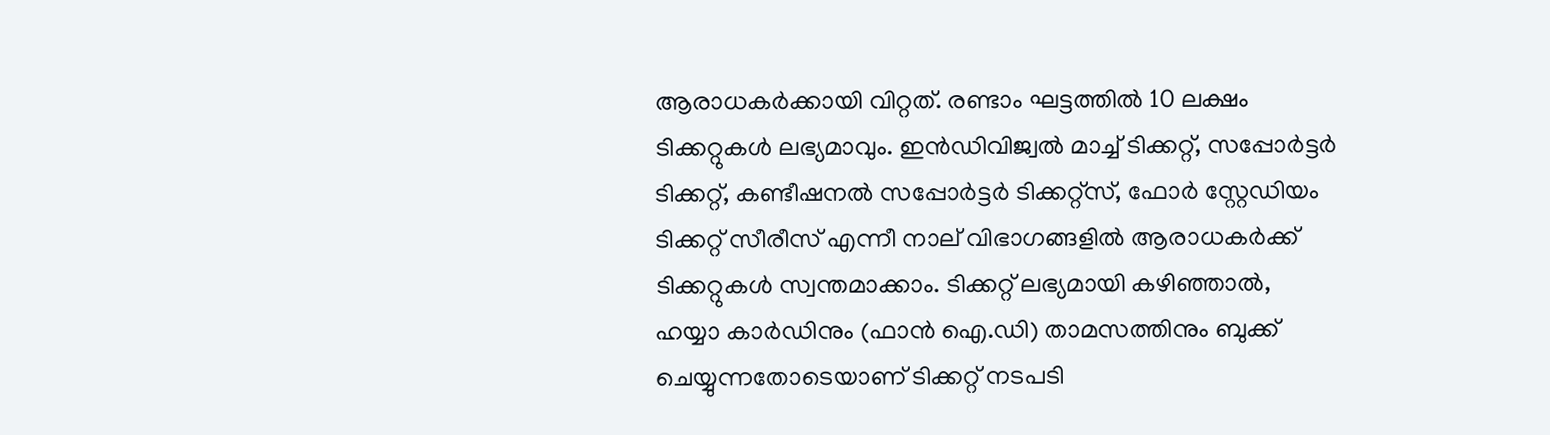ആരാധകര്‍ക്കായി വിറ്റത്. രണ്ടാം ഘട്ടത്തില്‍ 10 ലക്ഷം ടിക്കറ്റുകള്‍ ലഭ്യമാവും. ഇന്‍ഡിവിജ്വല്‍ മാച്ച് ടിക്കറ്റ്, സപ്പോര്‍ട്ടര്‍ ടിക്കറ്റ്, കണ്ടീഷനല്‍ സപ്പോര്‍ട്ടര്‍ ടിക്കറ്റ്‌സ്, ഫോര്‍ സ്റ്റേഡിയം ടിക്കറ്റ് സീരീസ് എന്നീ നാല് വിഭാഗങ്ങളില്‍ ആരാധകര്‍ക്ക് ടിക്കറ്റുകള്‍ സ്വന്തമാക്കാം. ടിക്കറ്റ് ലഭ്യമായി കഴിഞ്ഞാല്‍, ഹയ്യാ കാര്‍ഡിനും (ഫാന്‍ ഐ.ഡി) താമസത്തിനും ബുക്ക് ചെയ്യുന്നതോടെയാണ് ടിക്കറ്റ് നടപടി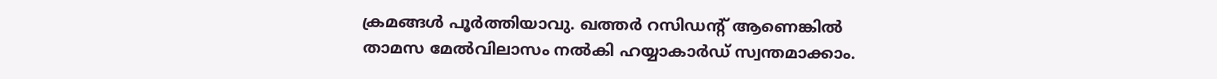ക്രമങ്ങള്‍ പൂര്‍ത്തിയാവു. ഖത്തര്‍ റസിഡന്റ് ആണെങ്കില്‍ താമസ മേല്‍വിലാസം നല്‍കി ഹയ്യാകാര്‍ഡ് സ്വന്തമാക്കാം.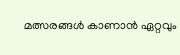മത്സരങ്ങള്‍ കാണാന്‍ ഏറ്റവും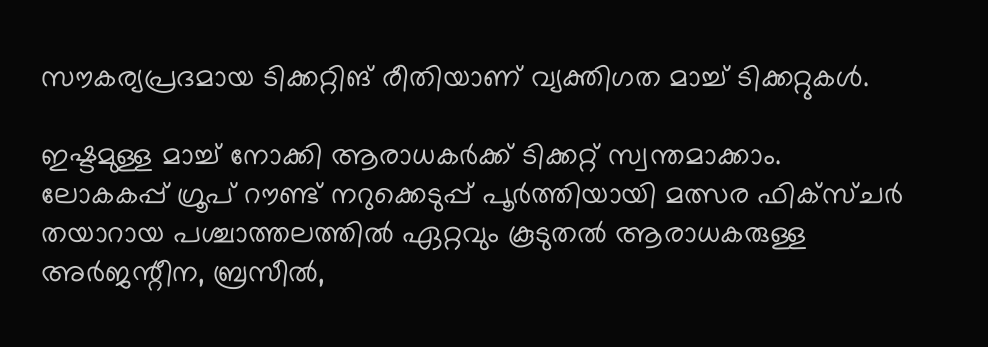സൗകര്യപ്രദമായ ടിക്കറ്റിങ് രീതിയാണ് വ്യക്തിഗത മാച്ച് ടിക്കറ്റുകള്‍.

ഇഷ്ടമുള്ള മാച്ച് നോക്കി ആരാധകര്‍ക്ക് ടിക്കറ്റ് സ്വന്തമാക്കാം. ലോകകപ്പ് ഗ്രൂപ് റൗണ്ട് നറുക്കെടുപ്പ് പൂര്‍ത്തിയായി മത്സര ഫിക്‌സ്ചര്‍ തയാറായ പശ്ചാത്തലത്തില്‍ ഏറ്റവും കൂടുതല്‍ ആരാധകരുള്ള അര്‍ജന്റീന, ബ്രസീല്‍,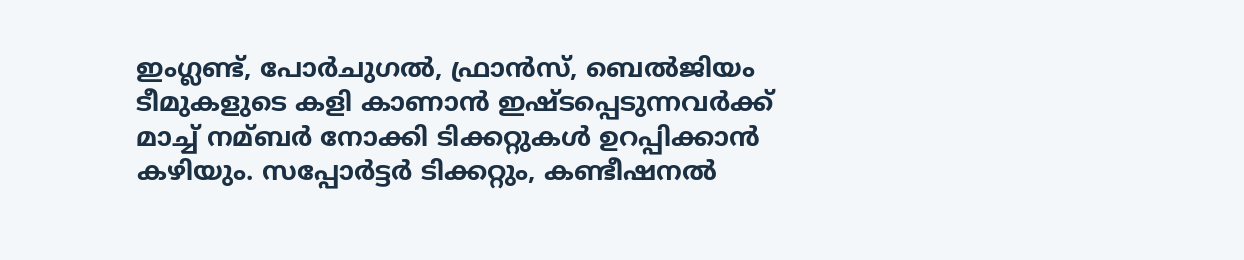ഇംഗ്ലണ്ട്, പോര്‍ചുഗല്‍, ഫ്രാന്‍സ്, ബെല്‍ജിയം ടീമുകളുടെ കളി കാണാന്‍ ഇഷ്ടപ്പെടുന്നവര്‍ക്ക് മാച്ച് നമ്ബര്‍ നോക്കി ടിക്കറ്റുകള്‍ ഉറപ്പിക്കാന്‍ കഴിയും. സപ്പോര്‍ട്ടര്‍ ടിക്കറ്റും, കണ്ടീഷനല്‍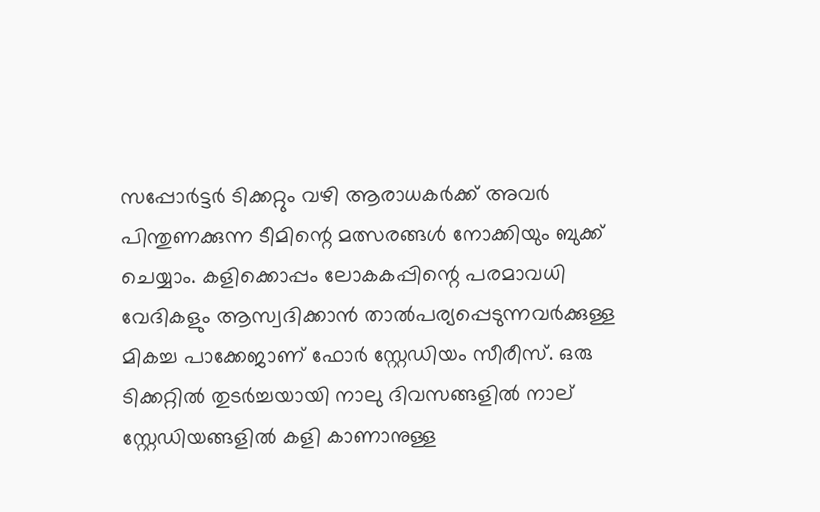സപ്പോര്‍ട്ടര്‍ ടിക്കറ്റും വഴി ആരാധകര്‍ക്ക് അവര്‍ പിന്തുണക്കുന്ന ടീമിന്റെ മത്സരങ്ങള്‍ നോക്കിയും ബുക്ക് ചെയ്യാം. കളിക്കൊപ്പം ലോകകപ്പിന്റെ പരമാവധി വേദികളും ആസ്വദിക്കാന്‍ താല്‍പര്യപ്പെടുന്നവര്‍ക്കുള്ള മികച്ച പാക്കേജാണ് ഫോര്‍ സ്റ്റേഡിയം സീരീസ്. ഒരു ടിക്കറ്റില്‍ തുടര്‍ച്ചയായി നാലു ദിവസങ്ങളില്‍ നാല് സ്റ്റേഡിയങ്ങളില്‍ കളി കാണാനുള്ള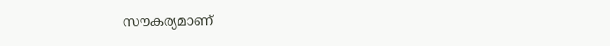സൗകര്യമാണ്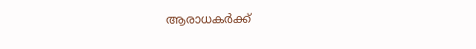ആരാധകര്‍ക്ക്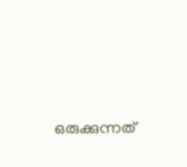ഒരുക്കുന്നത്